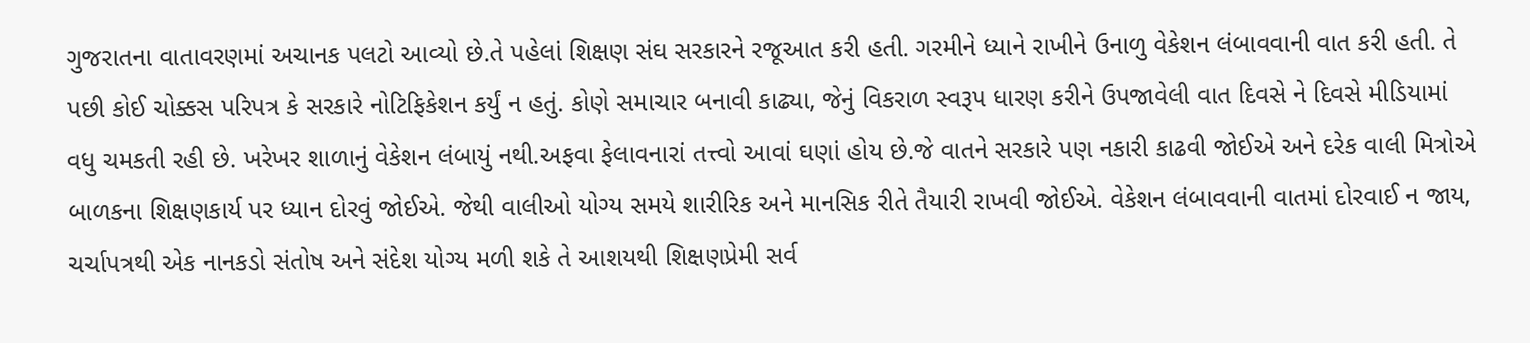ગુજરાતના વાતાવરણમાં અચાનક પલટો આવ્યો છે.તે પહેલાં શિક્ષણ સંઘ સરકારને રજૂઆત કરી હતી. ગરમીને ધ્યાને રાખીને ઉનાળુ વેકેશન લંબાવવાની વાત કરી હતી. તે પછી કોઈ ચોક્કસ પરિપત્ર કે સરકારે નોટિફિકેશન કર્યું ન હતું. કોણે સમાચાર બનાવી કાઢ્યા, જેનું વિકરાળ સ્વરૂપ ધારણ કરીને ઉપજાવેલી વાત દિવસે ને દિવસે મીડિયામાં વધુ ચમકતી રહી છે. ખરેખર શાળાનું વેકેશન લંબાયું નથી.અફવા ફેલાવનારાં તત્ત્વો આવાં ઘણાં હોય છે.જે વાતને સરકારે પણ નકારી કાઢવી જોઈએ અને દરેક વાલી મિત્રોએ બાળકના શિક્ષણકાર્ય પર ધ્યાન દોરવું જોઈએ. જેથી વાલીઓ યોગ્ય સમયે શારીરિક અને માનસિક રીતે તૈયારી રાખવી જોઈએ. વેકેશન લંબાવવાની વાતમાં દોરવાઈ ન જાય, ચર્ચાપત્રથી એક નાનકડો સંતોષ અને સંદેશ યોગ્ય મળી શકે તે આશયથી શિક્ષણપ્રેમી સર્વ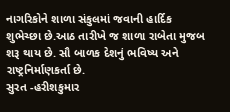નાગરિકોને શાળા સંકુલમાં જવાની હાર્દિક શુભેચ્છા છે.આઠ તારીખે જ શાળા રાબેતા મુજબ શરૂ થાય છે. સૌ બાળક દેશનું ભવિષ્ય અને રાષ્ટ્રનિર્માણકર્તા છે.
સુરત -હરીશકુમાર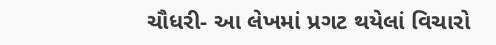ચૌધરી- આ લેખમાં પ્રગટ થયેલાં વિચારો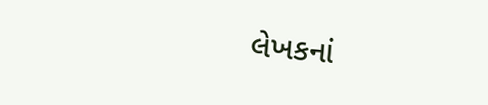લેખકનાં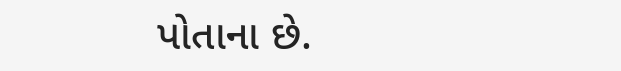પોતાના છે.